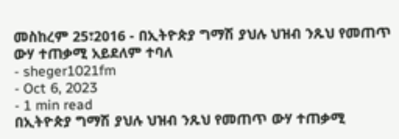መስከረም 25፣2016 - በኢትዮጵያ ግማሽ ያህሉ ህዝብ ንጹህ የመጠጥ ውሃ ተጠቃሚ አይደለም ተባለ
- sheger1021fm
- Oct 6, 2023
- 1 min read
በኢትዮጵያ ግማሽ ያህሉ ህዝብ ንጹህ የመጠጥ ውሃ ተጠቃሚ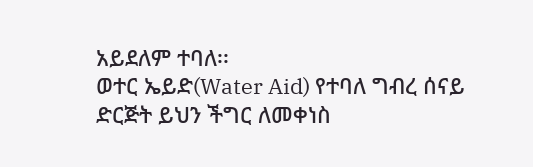አይደለም ተባለ፡፡
ወተር ኤይድ(Water Aid) የተባለ ግብረ ሰናይ ድርጅት ይህን ችግር ለመቀነስ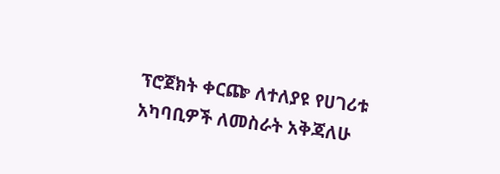ፕሮጀክት ቀርጬ ለተለያዩ የሀገሪቱ አካባቢዎች ለመስራት አቅጃለሁ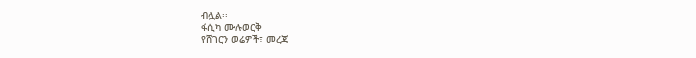ብሏል፡፡
ፋሲካ ሙሉወርቅ
የሸገርን ወሬዎች፣ መረጃ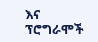እና ፕሮግራሞች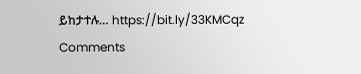ይከታተሉ… https://bit.ly/33KMCqz
Comments